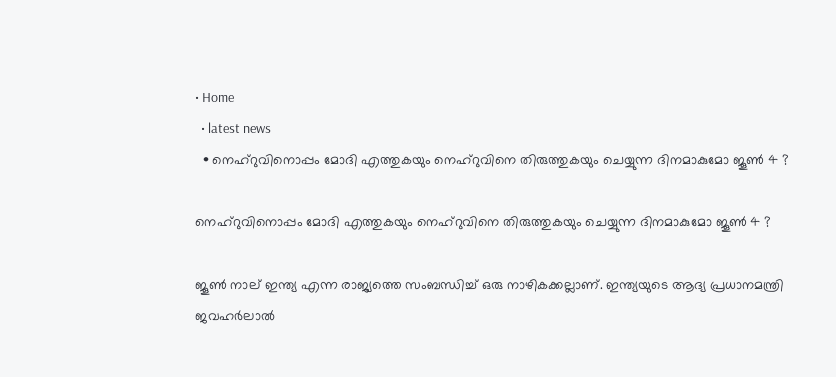• Home
  • latest news
  • നെഹ്‌റുവിനൊപ്പം മോദി എത്തുകയും നെഹ്‌റുവിനെ തിരുത്തുകയും ചെയ്യുന്ന ദിനമാകുമോ ജൂണ്‍ 4 ?

നെഹ്‌റുവിനൊപ്പം മോദി എത്തുകയും നെഹ്‌റുവിനെ തിരുത്തുകയും ചെയ്യുന്ന ദിനമാകുമോ ജൂണ്‍ 4 ?

ജൂണ്‍ നാല് ഇന്ത്യ എന്ന രാജ്യത്തെ സംബന്ധിച്ച് ഒരു നാഴികക്കല്ലാണ്. ഇന്ത്യയുടെ ആദ്യ പ്രധാനമന്ത്രി ജവഹര്‍ലാല്‍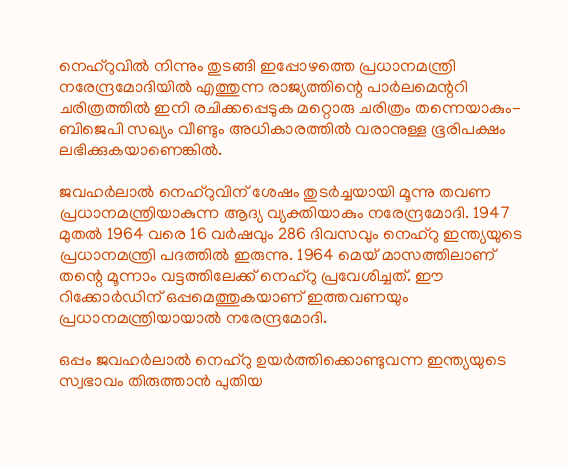നെഹ്‌റുവില്‍ നിന്നും തുടങ്ങി ഇപ്പോഴത്തെ പ്രധാനമന്ത്രി നരേന്ദ്രമോദിയില്‍ എത്തുന്ന രാജ്യത്തിന്റെ പാര്‍ലമെന്ററി ചരിത്രത്തില്‍ ഇനി രചിക്കപ്പെടുക മറ്റൊരു ചരിത്രം തന്നെയാകും- ബിജെപി സഖ്യം വീണ്ടും അധികാരത്തില്‍ വരാനുള്ള ഭൂരിപക്ഷം ലഭിക്കുകയാണെങ്കില്‍.

ജവഹര്‍ലാല്‍ നെഹ്‌റുവിന് ശേഷം തുടര്‍ച്ചയായി മൂന്നു തവണ പ്രധാനമന്ത്രിയാകുന്ന ആദ്യ വ്യക്തിയാകും നരേന്ദ്രമോദി. 1947 മുതല്‍ 1964 വരെ 16 വര്‍ഷവും 286 ദിവസവും നെഹ്‌റു ഇന്ത്യയുടെ പ്രധാനമന്ത്രി പദത്തില്‍ ഇരുന്നു. 1964 മെയ് മാസത്തിലാണ് തന്റെ മൂന്നാം വട്ടത്തിലേക്ക് നെഹ്‌റു പ്രവേശിച്ചത്. ഈ റിക്കോര്‍ഡിന് ഒപ്പമെത്തുകയാണ് ഇത്തവണയും പ്രധാനമന്ത്രിയായാല്‍ നരേന്ദ്രമോദി.

ഒപ്പം ജവഹര്‍ലാല്‍ നെഹ്‌റു ഉയര്‍ത്തിക്കൊണ്ടുവന്ന ഇന്ത്യയുടെ സ്വഭാവം തിരുത്താന്‍ പുതിയ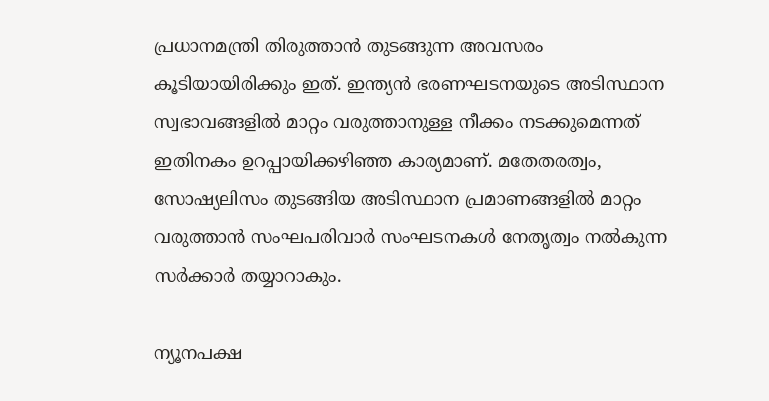പ്രധാനമന്ത്രി തിരുത്താന്‍ തുടങ്ങുന്ന അവസരം കൂടിയായിരിക്കും ഇത്. ഇന്ത്യന്‍ ഭരണഘടനയുടെ അടിസ്ഥാന സ്വഭാവങ്ങളില്‍ മാറ്റം വരുത്താനുള്ള നീക്കം നടക്കുമെന്നത് ഇതിനകം ഉറപ്പായിക്കഴിഞ്ഞ കാര്യമാണ്. മതേതരത്വം, സോഷ്യലിസം തുടങ്ങിയ അടിസ്ഥാന പ്രമാണങ്ങളില്‍ മാറ്റം വരുത്താന്‍ സംഘപരിവാര്‍ സംഘടനകള്‍ നേതൃത്വം നല്‍കുന്ന സര്‍ക്കാര്‍ തയ്യാറാകും.

ന്യൂനപക്ഷ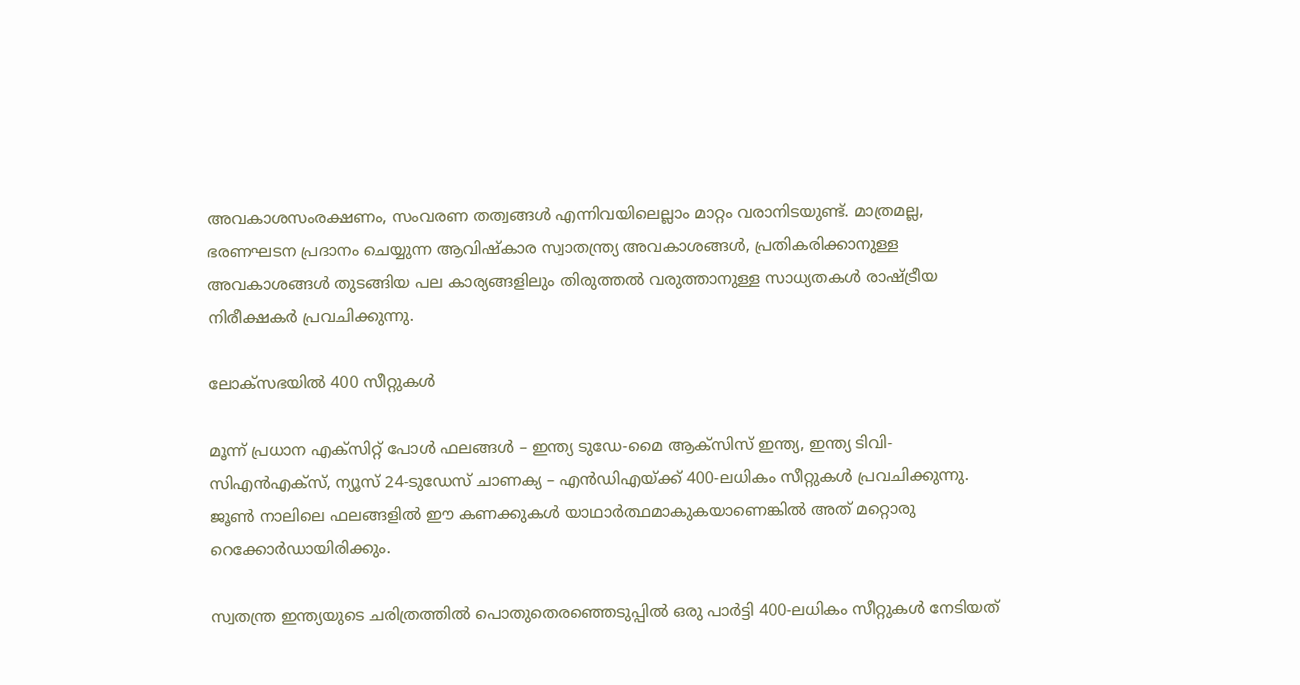അവകാശസംരക്ഷണം, സംവരണ തത്വങ്ങള്‍ എന്നിവയിലെല്ലാം മാറ്റം വരാനിടയുണ്ട്. മാത്രമല്ല, ഭരണഘടന പ്രദാനം ചെയ്യുന്ന ആവിഷ്‌കാര സ്വാതന്ത്ര്യ അവകാശങ്ങള്‍, പ്രതികരിക്കാനുള്ള അവകാശങ്ങള്‍ തുടങ്ങിയ പല കാര്യങ്ങളിലും തിരുത്തല്‍ വരുത്താനുള്ള സാധ്യതകള്‍ രാഷ്ട്രീയ നിരീക്ഷകര്‍ പ്രവചിക്കുന്നു.

ലോക്‌സഭയിൽ 400 സീറ്റുകൾ

മൂന്ന് പ്രധാന എക്‌സിറ്റ് പോൾ ഫലങ്ങൾ – ഇന്ത്യ ടുഡേ-മൈ ആക്‌സിസ് ഇന്ത്യ, ഇന്ത്യ ടിവി-സിഎൻഎക്‌സ്, ന്യൂസ് 24-ടുഡേസ് ചാണക്യ – എൻഡിഎയ്ക്ക് 400-ലധികം സീറ്റുകൾ പ്രവചിക്കുന്നു. ജൂൺ നാലിലെ ഫലങ്ങളിൽ ഈ കണക്കുകൾ യാഥാർത്ഥമാകുകയാണെങ്കിൽ അത് മറ്റൊരു റെക്കോർഡായിരിക്കും.

സ്വതന്ത്ര ഇന്ത്യയുടെ ചരിത്രത്തിൽ പൊതുതെരഞ്ഞെടുപ്പിൽ ഒരു പാർട്ടി 400-ലധികം സീറ്റുകൾ നേടിയത്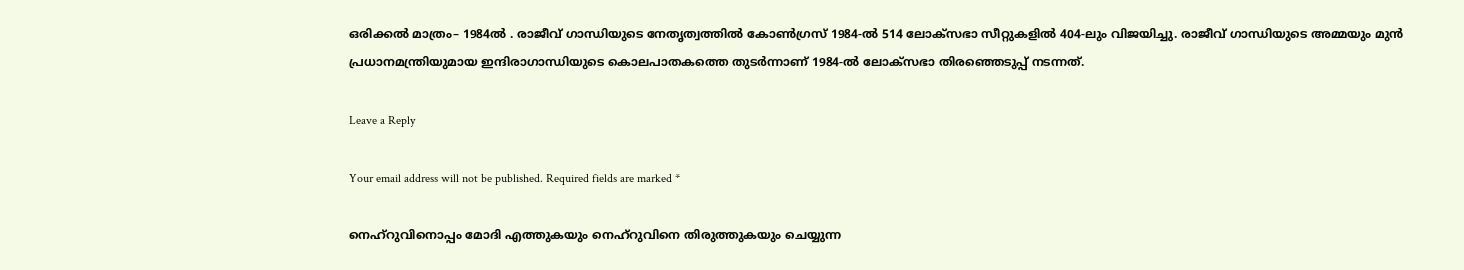ഒരിക്കൽ മാത്രം– 1984ൽ . രാജീവ് ഗാന്ധിയുടെ നേതൃത്വത്തിൽ കോൺഗ്രസ് 1984-ൽ 514 ലോക്‌സഭാ സീറ്റുകളിൽ 404-ലും വിജയിച്ചു. രാജീവ് ഗാന്ധിയുടെ അമ്മയും മുൻ പ്രധാനമന്ത്രിയുമായ ഇന്ദിരാഗാന്ധിയുടെ കൊലപാതകത്തെ തുടർന്നാണ് 1984-ൽ ലോക്‌സഭാ തിരഞ്ഞെടുപ്പ് നടന്നത്.

Leave a Reply

Your email address will not be published. Required fields are marked *

നെഹ്‌റുവിനൊപ്പം മോദി എത്തുകയും നെഹ്‌റുവിനെ തിരുത്തുകയും ചെയ്യുന്ന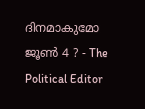ദിനമാകുമോ ജൂണ്‍ 4 ? - The Political Editor